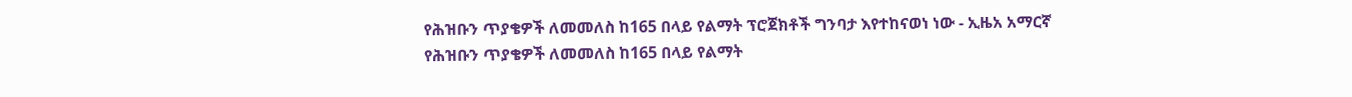የሕዝቡን ጥያቄዎች ለመመለስ ከ165 በላይ የልማት ፕሮጀክቶች ግንባታ እየተከናወነ ነው - ኢዜአ አማርኛ
የሕዝቡን ጥያቄዎች ለመመለስ ከ165 በላይ የልማት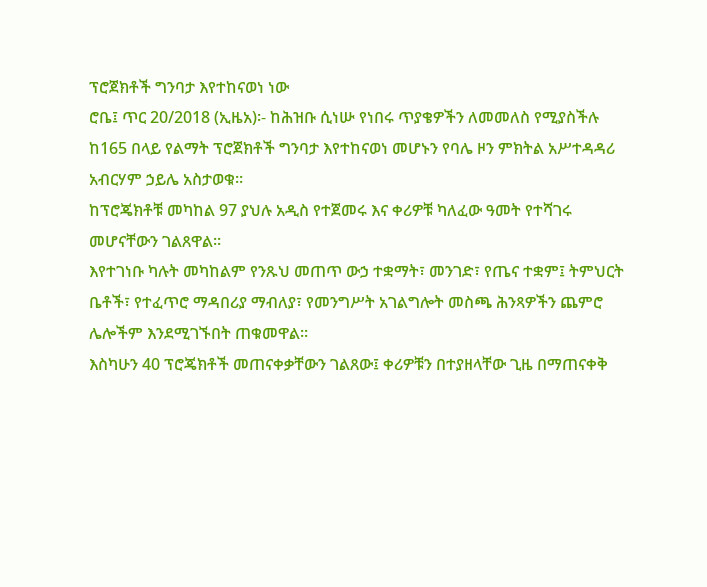ፕሮጀክቶች ግንባታ እየተከናወነ ነው
ሮቤ፤ ጥር 20/2018 (ኢዜአ)፡- ከሕዝቡ ሲነሡ የነበሩ ጥያቄዎችን ለመመለስ የሚያስችሉ ከ165 በላይ የልማት ፕሮጀክቶች ግንባታ እየተከናወነ መሆኑን የባሌ ዞን ምክትል አሥተዳዳሪ አብርሃም ኃይሌ አስታወቁ።
ከፕሮጄክቶቹ መካከል 97 ያህሉ አዲስ የተጀመሩ እና ቀሪዎቹ ካለፈው ዓመት የተሻገሩ መሆናቸውን ገልጸዋል።
እየተገነቡ ካሉት መካከልም የንጹህ መጠጥ ውኃ ተቋማት፣ መንገድ፣ የጤና ተቋም፤ ትምህርት ቤቶች፣ የተፈጥሮ ማዳበሪያ ማብለያ፣ የመንግሥት አገልግሎት መስጫ ሕንጻዎችን ጨምሮ ሌሎችም እንደሚገኙበት ጠቁመዋል።
እስካሁን 40 ፕሮጄክቶች መጠናቀቃቸውን ገልጸው፤ ቀሪዎቹን በተያዘላቸው ጊዜ በማጠናቀቅ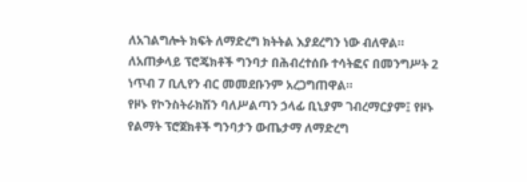ለአገልግሎት ክፍት ለማድረግ ክትትል እያደረግን ነው ብለዋል።
ለአጠቃላይ ፕሮጄክቶች ግንባታ በሕብረተሰቡ ተሳትፎና በመንግሥት 2 ነጥብ 7 ቢሊየን ብር መመደቡንም አረጋግጠዋል።
የዞኑ የኮንስትራክሽን ባለሥልጣን ኃላፊ ቢኒያም ገብረማርያም፤ የዞኑ የልማት ፕሮጀክቶች ግንባታን ውጤታማ ለማድረግ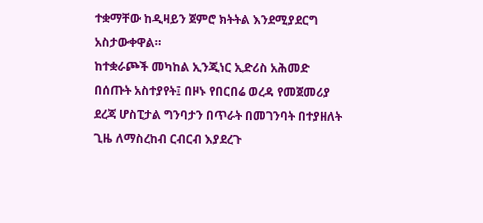ተቋማቸው ከዲዛይን ጀምሮ ክትትል እንደሚያደርግ አስታውቀዋል።
ከተቋራጮች መካከል ኢንጂነር ኢድሪስ አሕመድ በሰጡት አስተያየት፤ በዞኑ የበርበሬ ወረዳ የመጀመሪያ ደረጃ ሆስፒታል ግንባታን በጥራት በመገንባት በተያዘለት ጊዜ ለማስረከብ ርብርብ እያደረጉ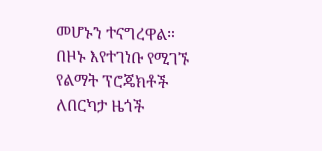መሆኑን ተናግረዋል።
በዞኑ እየተገነቡ የሚገኙ የልማት ፕሮጄክቶች ለበርካታ ዜጎች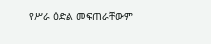የሥራ ዕድል መፍጠራቸውም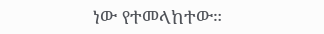ነው የተመላከተው።